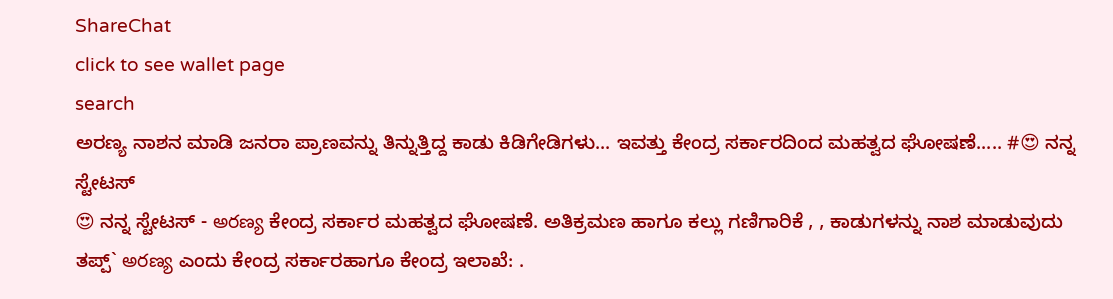ShareChat
click to see wallet page
search
ಅರಣ್ಯ ನಾಶನ ಮಾಡಿ ಜನರಾ ಪ್ರಾಣವನ್ನು ತಿನ್ನುತ್ತಿದ್ದ ಕಾಡು ಕಿಡಿಗೇಡಿಗಳು... ಇವತ್ತು ಕೇಂದ್ರ ಸರ್ಕಾರದಿಂದ ಮಹತ್ವದ ಘೋಷಣೆ..... #😍 ನನ್ನ ಸ್ಟೇಟಸ್
😍 ನನ್ನ ಸ್ಟೇಟಸ್ - అరణ్య ಕೇಂದ್ರ ಸರ್ಕಾರ ಮಹತ್ವದ ಘೋಷಣೆ. ಅತಿಕ್ರಮಣ ಹಾಗೂ ಕಲ್ಲು ಗಣಿಗಾರಿಕೆ , , ಕಾಡುಗಳನ್ನು ನಾಶ ಮಾಡುವುದು  ತಪ್ಪ್` అరణ్య ಎಂದು ಕೇಂದ್ರ ಸರ್ಕಾರಹಾಗೂ ಕೇಂದ್ರ ಇಲಾಖೆ: .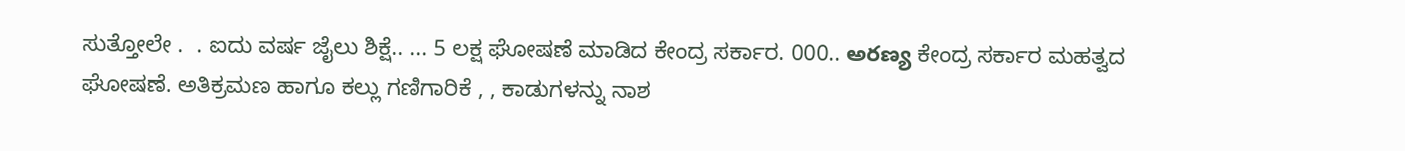ಸುತ್ತೋಲೇ .  . ಐದು ವರ್ಷ ಜೈಲು ಶಿಕ್ಷೆ.. ... 5 ಲಕ್ಷ ಘೋಷಣೆ ಮಾಡಿದ ಕೇಂದ್ರ ಸರ್ಕಾರ. 000.. అరణ్య ಕೇಂದ್ರ ಸರ್ಕಾರ ಮಹತ್ವದ ಘೋಷಣೆ. ಅತಿಕ್ರಮಣ ಹಾಗೂ ಕಲ್ಲು ಗಣಿಗಾರಿಕೆ , , ಕಾಡುಗಳನ್ನು ನಾಶ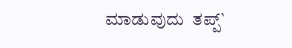ಮಾಡುವುದು  ತಪ್ಪ್`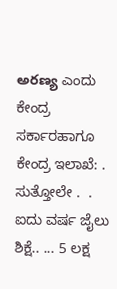అరణ్య ಎಂದು ಕೇಂದ್ರ ಸರ್ಕಾರಹಾಗೂ ಕೇಂದ್ರ ಇಲಾಖೆ: . ಸುತ್ತೋಲೇ .  . ಐದು ವರ್ಷ ಜೈಲು ಶಿಕ್ಷೆ.. ... 5 ಲಕ್ಷ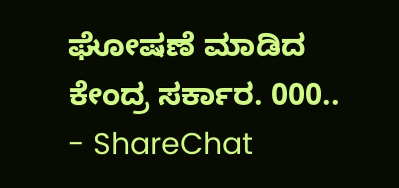ಘೋಷಣೆ ಮಾಡಿದ ಕೇಂದ್ರ ಸರ್ಕಾರ. 000.. - ShareChat